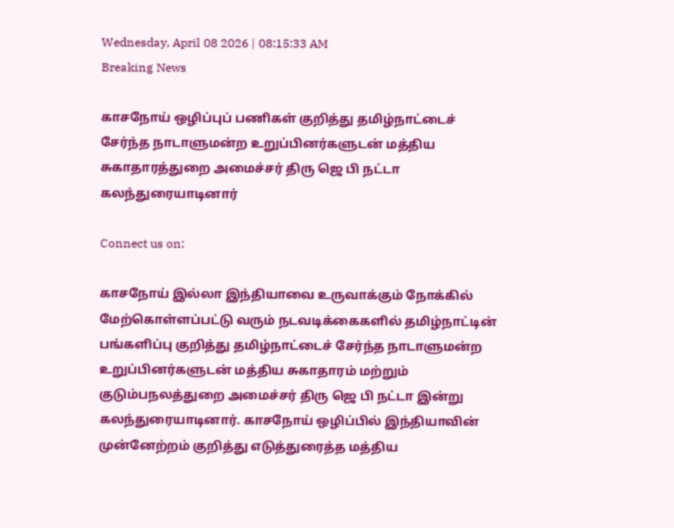Wednesday, April 08 2026 | 08:15:33 AM
Breaking News

காசநோய் ஒழிப்புப் பணிகள் குறித்து தமிழ்நாட்டைச் சேர்ந்த நாடாளுமன்ற உறுப்பினர்களுடன் மத்திய சுகாதாரத்துறை அமைச்சர் திரு ஜெ பி நட்டா கலந்துரையாடினார்

Connect us on:

காசநோய் இல்லா இந்தியாவை உருவாக்கும் நோக்கில் மேற்கொள்ளப்பட்டு வரும் நடவடிக்கைகளில் தமிழ்நாட்டின் பங்களிப்பு குறித்து தமிழ்நாட்டைச் சேர்ந்த நாடாளுமன்ற உறுப்பினர்களுடன் மத்திய சுகாதாரம் மற்றும் குடும்பநலத்துறை அமைச்சர் திரு ஜெ பி நட்டா இன்று கலந்துரையாடினார். காசநோய் ஒழிப்பில் இந்தியாவின் முன்னேற்றம் குறித்து எடுத்துரைத்த மத்திய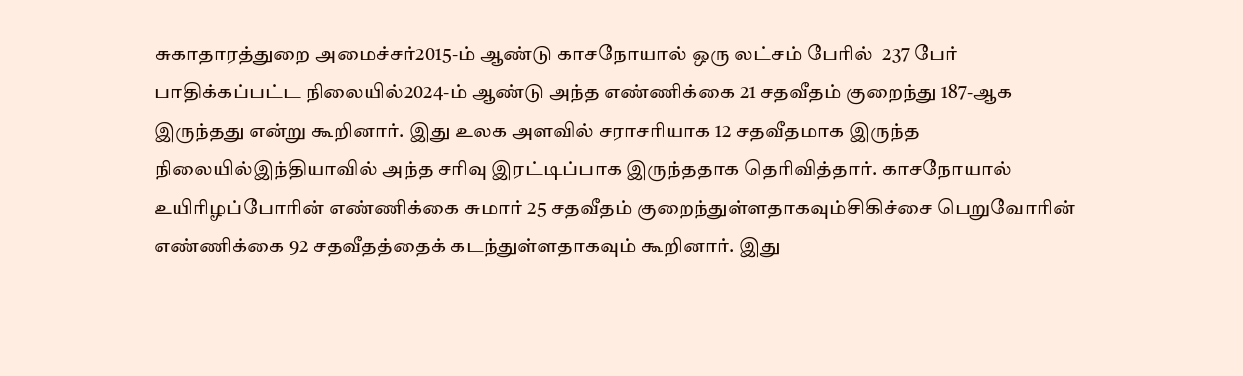சுகாதாரத்துறை அமைச்சர்2015-ம் ஆண்டு காசநோயால் ஒரு லட்சம் பேரில்  237 பேர் பாதிக்கப்பட்ட நிலையில்2024-ம் ஆண்டு அந்த எண்ணிக்கை 21 சதவீதம் குறைந்து 187-ஆக இருந்தது என்று கூறினார். இது உலக அளவில் சராசரியாக 12 சதவீதமாக இருந்த நிலையில்இந்தியாவில் அந்த சரிவு இரட்டிப்பாக இருந்ததாக தெரிவித்தார். காசநோயால் உயிரிழப்போரின் எண்ணிக்கை சுமார் 25 சதவீதம் குறைந்துள்ளதாகவும்சிகிச்சை பெறுவோரின் எண்ணிக்கை 92 சதவீதத்தைக் கடந்துள்ளதாகவும் கூறினார். இது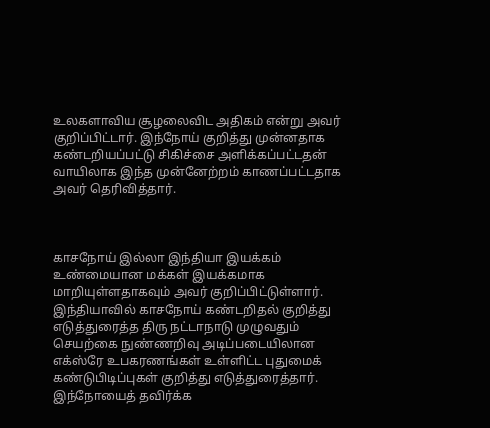உலகளாவிய சூழலைவிட அதிகம் என்று அவர் குறிப்பிட்டார். இந்நோய் குறித்து முன்னதாக கண்டறியப்பட்டு சிகிச்சை அளிக்கப்பட்டதன் வாயிலாக இந்த முன்னேற்றம் காணப்பட்டதாக அவர் தெரிவித்தார்.



காசநோய் இல்லா இந்தியா இயக்கம் உண்மையான மக்கள் இயக்கமாக மாறியுள்ளதாகவும் அவர் குறிப்பிட்டுள்ளார். இந்தியாவில் காசநோய் கண்டறிதல் குறித்து எடுத்துரைத்த திரு நட்டாநாடு முழுவதும் செயற்கை நுண்ணறிவு அடிப்படையிலான எக்ஸ்ரே உபகரணங்கள் உள்ளிட்ட புதுமைக் கண்டுபிடிப்புகள் குறித்து எடுத்துரைத்தார். இந்நோயைத் தவிர்க்க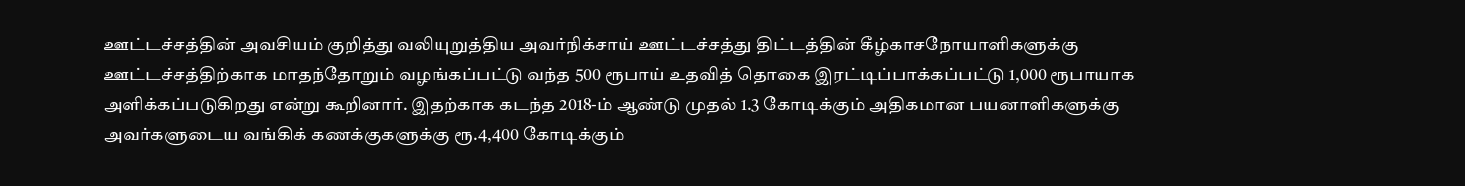ஊட்டச்சத்தின் அவசியம் குறித்து வலியுறுத்திய அவர்நிக்சாய் ஊட்டச்சத்து திட்டத்தின் கீழ்காசநோயாளிகளுக்கு ஊட்டச்சத்திற்காக மாதந்தோறும் வழங்கப்பட்டு வந்த 500 ரூபாய் உதவித் தொகை இரட்டிப்பாக்கப்பட்டு 1,000 ரூபாயாக  அளிக்கப்படுகிறது என்று கூறினார். இதற்காக கடந்த 2018-ம் ஆண்டு முதல் 1.3 கோடிக்கும் அதிகமான பயனாளிகளுக்கு அவர்களுடைய வங்கிக் கணக்குகளுக்கு ரூ.4,400 கோடிக்கும்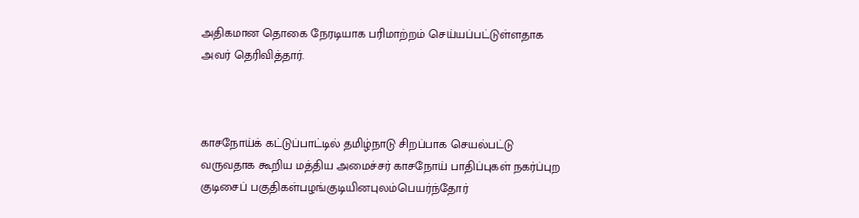அதிகமான தொகை நேரடியாக பரிமாற்றம் செய்யப்பட்டுள்ளதாக அவர் தெரிவித்தார்.



காசநோய்க் கட்டுப்பாட்டில் தமிழ்நாடு சிறப்பாக செயல்பட்டு வருவதாக கூறிய மத்திய அமைச்சர் காசநோய் பாதிப்புகள் நகர்ப்புற குடிசைப் பகுதிகள்பழங்குடியினபுலம்பெயர்ந்தோர்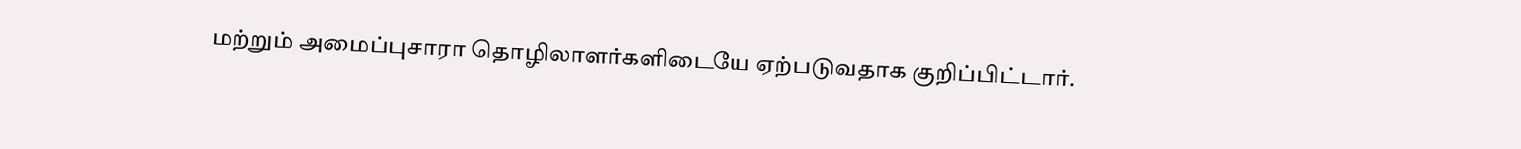மற்றும் அமைப்புசாரா தொழிலாளர்களிடையே ஏற்படுவதாக குறிப்பிட்டார்.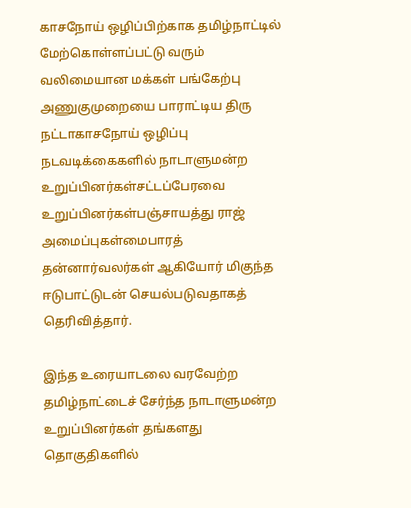காசநோய் ஒழிப்பிற்காக தமிழ்நாட்டில் மேற்கொள்ளப்பட்டு வரும் வலிமையான மக்கள் பங்கேற்பு அணுகுமுறையை பாராட்டிய திரு நட்டாகாசநோய் ஒழிப்பு நடவடிக்கைகளில் நாடாளுமன்ற உறுப்பினர்கள்சட்டப்பேரவை உறுப்பினர்கள்பஞ்சாயத்து ராஜ் அமைப்புகள்மைபாரத் தன்னார்வலர்கள் ஆகியோர் மிகுந்த ஈடுபாட்டுடன் செயல்படுவதாகத் தெரிவித்தார்.

இந்த உரையாடலை வரவேற்ற தமிழ்நாட்டைச் சேர்ந்த நாடாளுமன்ற உறுப்பினர்கள் தங்களது தொகுதிகளில்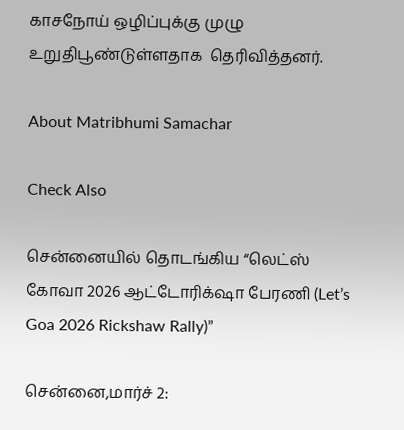காசநோய் ஒழிப்புக்கு முழு உறுதிபூண்டுள்ளதாக  தெரிவித்தனர்.

About Matribhumi Samachar

Check Also

சென்னையில் தொடங்கிய “லெட்ஸ் கோவா 2026 ஆட்டோரிக்‌ஷா பேரணி (Let’s Goa 2026 Rickshaw Rally)”

சென்னை,மார்ச் 2: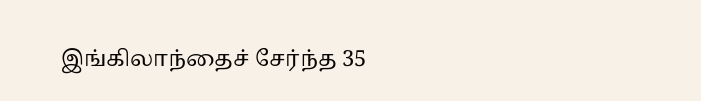இங்கிலாந்தைச் சேர்ந்த 35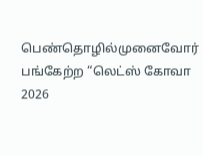பெண்தொழில்முனைவோர் பங்கேற்ற “லெட்ஸ் கோவா 2026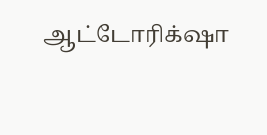ஆட்டோரிக்‌ஷா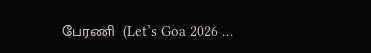பேரணி  (Let’s Goa 2026 …